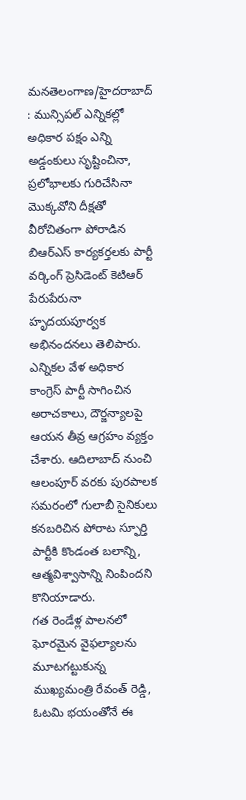మనతెలంగాణ/హైదరాబాద్ : మున్సిపల్ ఎన్నికల్లో అధికార పక్షం ఎన్ని అడ్డంకులు సృష్టించినా, ప్రలోభాలకు గురిచేసినా మొక్కవోని దీక్షతో వీరోచితంగా పోరాడిన బిఆర్ఎస్ కార్యకర్తలకు పార్టీ వర్కింగ్ ప్రెసిడెంట్ కెటిఆర్ పేరుపేరునా హృదయపూర్వక అభినందనలు తెలిపారు. ఎన్నికల వేళ అధికార కాంగ్రెస్ పార్టీ సాగించిన అరాచకాలు, దౌర్జన్యాలపై ఆయన తీవ్ర ఆగ్రహం వ్యక్తం చేశారు. ఆదిలాబాద్ నుంచి ఆలంపూర్ వరకు పురపాలక సమరంలో గులాబీ సైనికులు కనబరిచిన పోరాట స్ఫూర్తి పార్టీకి కొండంత బలాన్ని, ఆత్మవిశ్వాసాన్ని నింపిందని కొనియాడారు.
గత రెండేళ్ల పాలనలో ఘోరమైన వైఫల్యాలను మూటగట్టుకున్న ముఖ్యమంత్రి రేవంత్ రెడ్డి, ఓటమి భయంతోనే ఈ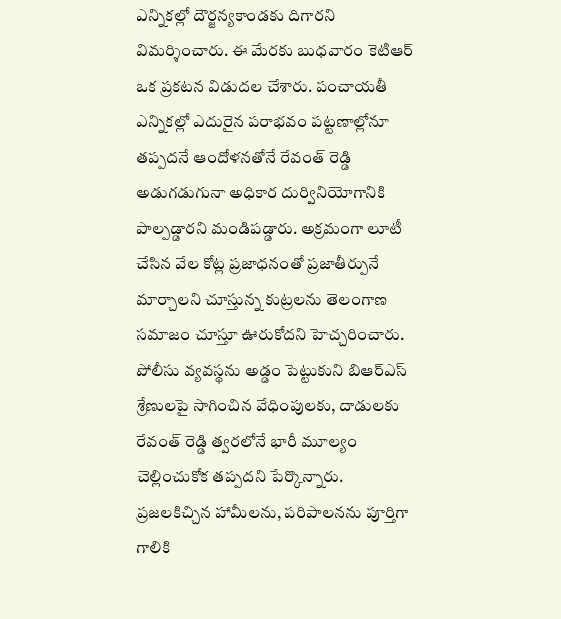ఎన్నికల్లో దౌర్జన్యకాండకు దిగారని విమర్శించారు. ఈ మేరకు బుధవారం కెటిఆర్ ఒక ప్రకటన విడుదల చేశారు. పంచాయతీ ఎన్నికల్లో ఎదురైన పరాభవం పట్టణాల్లోనూ తప్పదనే ఆందోళనతోనే రేవంత్ రెడ్డి అడుగడుగునా అధికార దుర్వినియోగానికి పాల్పడ్డారని మండిపడ్డారు. అక్రమంగా లూటీ చేసిన వేల కోట్ల ప్రజాధనంతో ప్రజాతీర్పునే మార్చాలని చూస్తున్న కుట్రలను తెలంగాణ సమాజం చూస్తూ ఊరుకోదని హెచ్చరించారు.
పోలీసు వ్యవస్థను అడ్డం పెట్టుకుని బిఆర్ఎస్ శ్రేణులపై సాగించిన వేధింపులకు, దాడులకు రేవంత్ రెడ్డి త్వరలోనే భారీ మూల్యం చెల్లించుకోక తప్పదని పేర్కొన్నారు. ప్రజలకిచ్చిన హామీలను, పరిపాలనను పూర్తిగా గాలికి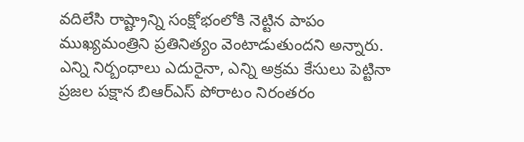వదిలేసి రాష్ట్రాన్ని సంక్షోభంలోకి నెట్టిన పాపం ముఖ్యమంత్రిని ప్రతినిత్యం వెంటాడుతుందని అన్నారు. ఎన్ని నిర్బంధాలు ఎదురైనా, ఎన్ని అక్రమ కేసులు పెట్టినా ప్రజల పక్షాన బిఆర్ఎస్ పోరాటం నిరంతరం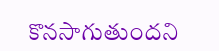కొనసాగుతుందని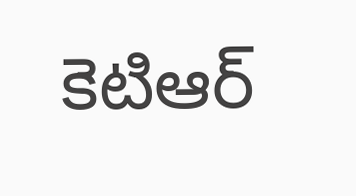కెటిఆర్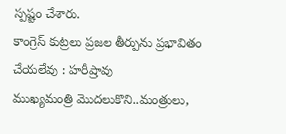స్పష్టం చేశారు.
కాంగ్రెస్ కుట్రలు ప్రజల తీర్పును ప్రభావితం చేయలేవు : హరీష్రావు
ముఖ్యమంత్రి మొదలుకొని..మంత్రులు,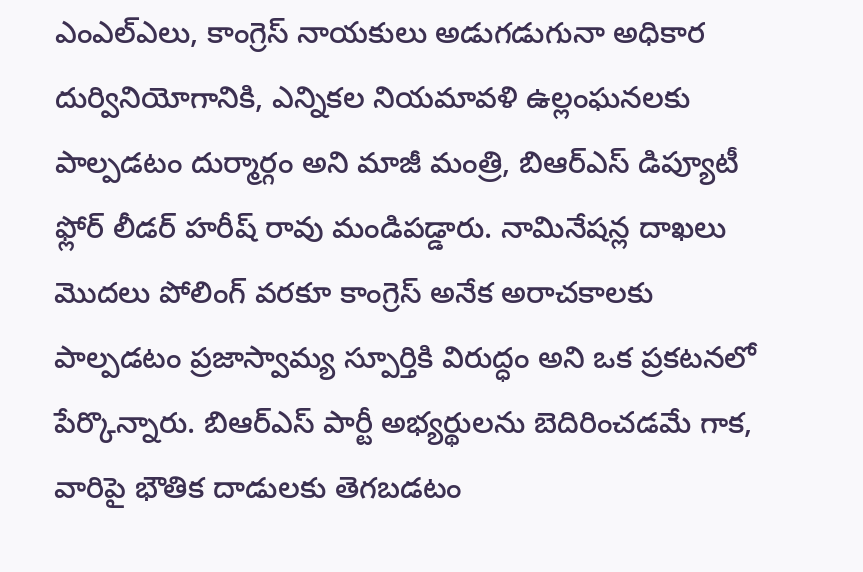ఎంఎల్ఎలు, కాంగ్రెస్ నాయకులు అడుగడుగునా అధికార దుర్వినియోగానికి, ఎన్నికల నియమావళి ఉల్లంఘనలకు పాల్పడటం దుర్మార్గం అని మాజీ మంత్రి, బిఆర్ఎస్ డిప్యూటీ ఫ్లోర్ లీడర్ హరీష్ రావు మండిపడ్డారు. నామినేషన్ల దాఖలు మొదలు పోలింగ్ వరకూ కాంగ్రెస్ అనేక అరాచకాలకు పాల్పడటం ప్రజాస్వామ్య స్పూర్తికి విరుద్ధం అని ఒక ప్రకటనలో పేర్కొన్నారు. బిఆర్ఎస్ పార్టీ అభ్యర్థులను బెదిరించడమే గాక, వారిపై భౌతిక దాడులకు తెగబడటం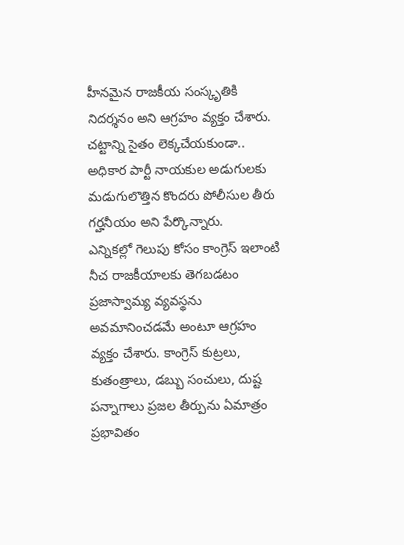హీనమైన రాజకీయ సంస్కృతికి నిదర్శనం అని ఆగ్రహం వ్యక్తం చేశారు. చట్టాన్ని సైతం లెక్కచేయకుండా.. అధికార పార్టీ నాయకుల అడుగులకు మడుగులొత్తిన కొందరు పోలీసుల తీరు గర్హనీయం అని పేర్కొన్నారు.
ఎన్నికల్లో గెలుపు కోసం కాంగ్రెస్ ఇలాంటి నీచ రాజకీయాలకు తెగబడటం ప్రజాస్వామ్య వ్యవస్థను అవమానించడమే అంటూ ఆగ్రహం వ్యక్తం చేశారు. కాంగ్రెస్ కుట్రలు, కుతంత్రాలు, డబ్బు సంచులు, దుష్ట పన్నాగాలు ప్రజల తీర్పును ఏమాత్రం ప్రభావితం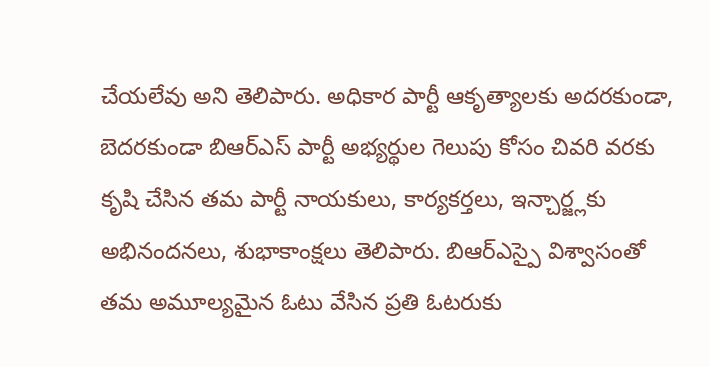చేయలేవు అని తెలిపారు. అధికార పార్టీ ఆకృత్యాలకు అదరకుండా, బెదరకుండా బిఆర్ఎస్ పార్టీ అభ్యర్థుల గెలుపు కోసం చివరి వరకు కృషి చేసిన తమ పార్టీ నాయకులు, కార్యకర్తలు, ఇన్చార్జ్లకు అభినందనలు, శుభాకాంక్షలు తెలిపారు. బిఆర్ఎస్పై విశ్వాసంతో తమ అమూల్యమైన ఓటు వేసిన ప్రతి ఓటరుకు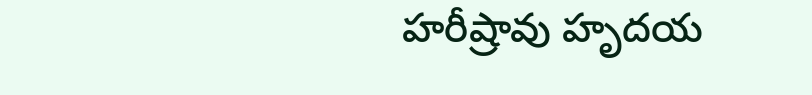హరీష్రావు హృదయ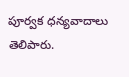పూర్వక ధన్యవాదాలు తెలిపారు.